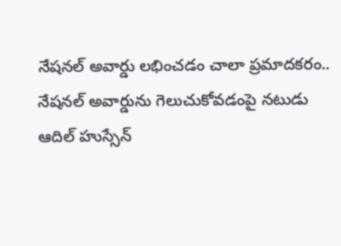నేషనల్ అవార్డు లభించడం చాలా ప్రమాదకరం..
నేషనల్ అవార్డును గెలుచుకోవడంపై నటుడు ఆదిల్ హుస్సేన్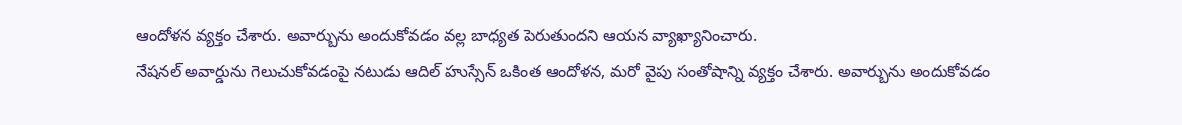ఆందోళన వ్యక్తం చేశారు. అవార్బును అందుకోవడం వల్ల బాధ్యత పెరుతుందని ఆయన వ్యాఖ్యానించారు.
నేషనల్ అవార్డును గెలుచుకోవడంపై నటుడు ఆదిల్ హుస్సేన్ ఒకింత ఆందోళన, మరో వైపు సంతోషాన్ని వ్యక్తం చేశారు. అవార్బును అందుకోవడం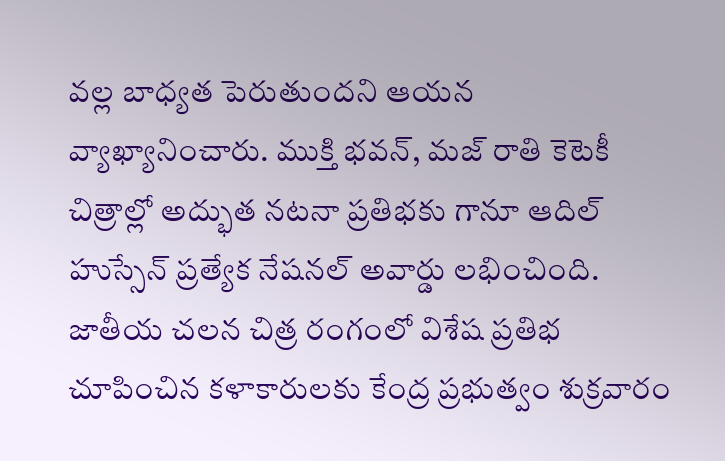వల్ల బాధ్యత పెరుతుందని ఆయన వ్యాఖ్యానించారు. ముక్తి భవన్, మజ్ రాతి కెటెకీ చిత్రాల్లో అద్భుత నటనా ప్రతిభకు గానూ ఆదిల్ హుస్సేన్ ప్రత్యేక నేషనల్ అవార్డు లభించింది. జాతీయ చలన చిత్ర రంగంలో విశేష ప్రతిభ చూపించిన కళాకారులకు కేంద్ర ప్రభుత్వం శుక్రవారం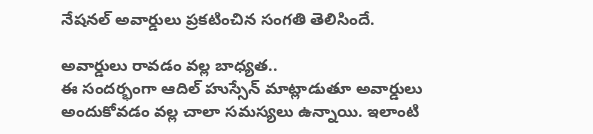నేషనల్ అవార్డులు ప్రకటించిన సంగతి తెలిసిందే.

అవార్డులు రావడం వల్ల బాధ్యత..
ఈ సందర్భంగా ఆదిల్ హుస్సేన్ మాట్లాడుతూ అవార్డులు అందుకోవడం వల్ల చాలా సమస్యలు ఉన్నాయి. ఇలాంటి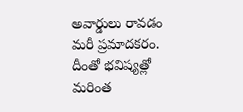అవార్డులు రావడం మరీ ప్రమాదకరం. దీంతో భవిష్యత్లో మరింత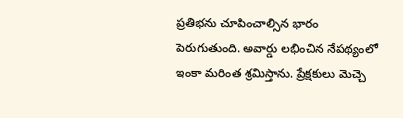ప్రతిభను చూపించాల్సిన భారం పెరుగుతుంది. అవార్డు లభించిన నేపథ్యంలో ఇంకా మరింత శ్రమిస్తాను. ప్రేక్షకులు మెచ్చె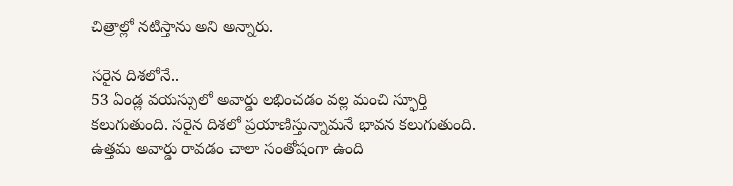చిత్రాల్లో నటిస్తాను అని అన్నారు.

సరైన దిశలోనే..
53 ఏండ్ల వయస్సులో అవార్డు లభించడం వల్ల మంచి స్ఫూర్తి కలుగుతుంది. సరైన దిశలో ప్రయాణిస్తున్నామనే భావన కలుగుతుంది. ఉత్తమ అవార్డు రావడం చాలా సంతోషంగా ఉంది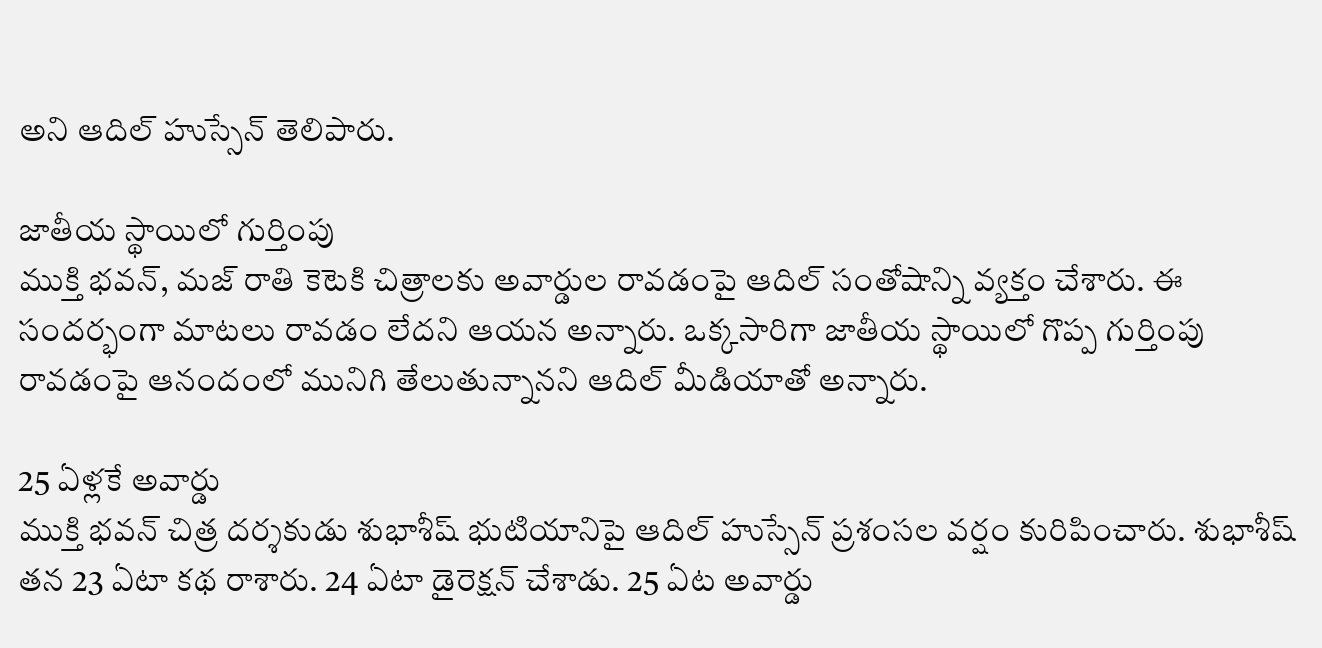అని ఆదిల్ హుస్సేన్ తెలిపారు.

జాతీయ స్థాయిలో గుర్తింపు
ముక్తి భవన్, మజ్ రాతి కెటెకి చిత్రాలకు అవార్డుల రావడంపై ఆదిల్ సంతోషాన్ని వ్యక్తం చేశారు. ఈ సందర్భంగా మాటలు రావడం లేదని ఆయన అన్నారు. ఒక్కసారిగా జాతీయ స్థాయిలో గొప్ప గుర్తింపు రావడంపై ఆనందంలో మునిగి తేలుతున్నానని ఆదిల్ మీడియాతో అన్నారు.

25 ఏళ్లకే అవార్డు
ముక్తి భవన్ చిత్ర దర్శకుడు శుభాశీష్ భుటియానిపై ఆదిల్ హుస్సేన్ ప్రశంసల వర్షం కురిపించారు. శుభాశీష్ తన 23 ఏటా కథ రాశారు. 24 ఏటా డైరెక్షన్ చేశాడు. 25 ఏట అవార్డు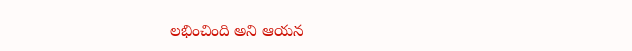లభించింది అని ఆయన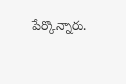పేర్కొన్నారు.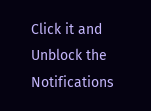Click it and Unblock the Notifications